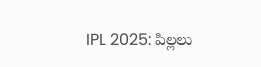IPL 2025: పిల్లలు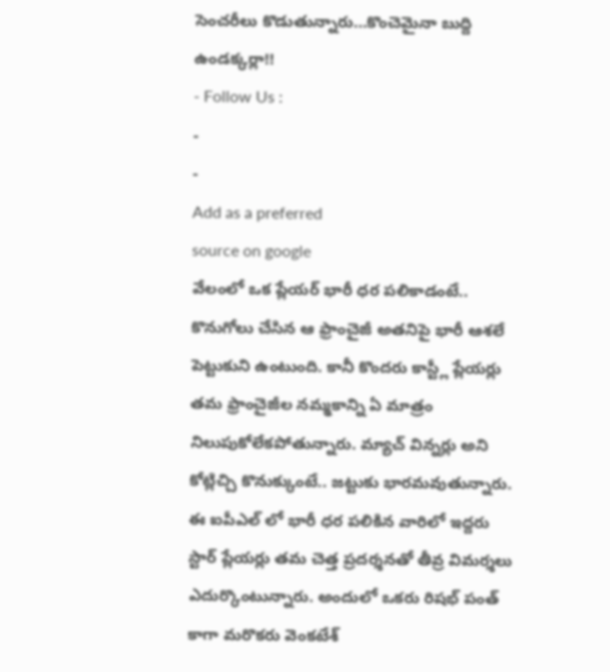సెంచరీలు కొడుతున్నారు…కొంచెమైనా బుద్ది ఉండక్కర్లా!!
- Follow Us :
-
-
Add as a preferred
source on google
వేలంలో ఒక ప్లేయర్ భారీ ధర పలికాడంటే.. కొనుగోలు చేసిన ఆ ఫ్రాంచైజీ అతనిపై భారీ ఆశలే పెట్టుకుని ఉంటుంది. కానీ కొందరు కాస్ట్లీ ప్లేయర్లు తమ ఫ్రాంచైజీల నమ్మకాన్ని ఏ మాత్రం నిలుపుకోలేకపోతున్నారు. మ్యాచ్ విన్నర్లు అని కోట్లిచ్చి కొనుక్కుంటే.. జట్టుకు భారమవుతున్నారు. ఈ ఐపీఎల్ లో భారీ ధర పలికిన వారిలో ఇద్దరు స్టార్ ప్లేయర్లు తమ చెత్త ప్రదర్శనతో తీవ్ర విమర్శలు ఎదుర్కొంటున్నారు. అందులో ఒకరు రిషభ్ పంత్ కాగా మరొకరు వెంకటేశ్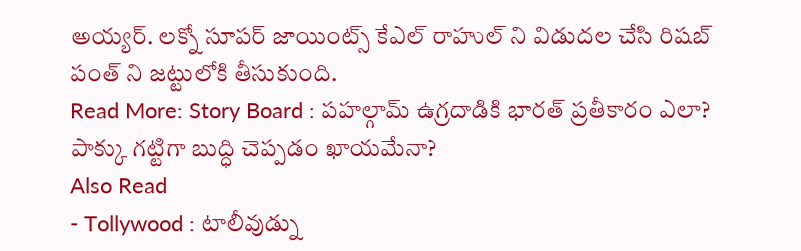అయ్యర్. లక్నో సూపర్ జాయింట్స్ కేఎల్ రాహుల్ ని విడుదల చేసి రిషబ్ పంత్ ని జట్టులోకి తీసుకుంది.
Read More: Story Board : పహల్గామ్ ఉగ్రదాడికి భారత్ ప్రతీకారం ఎలా? పాక్కు గట్టిగా బుద్ధి చెప్పడం ఖాయమేనా?
Also Read
- Tollywood : టాలీవుడ్ను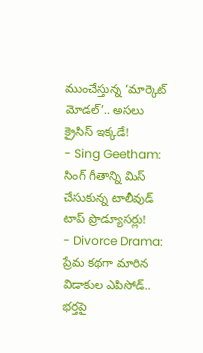ముంచేస్తున్న ‘మార్కెట్ మోడల్’.. అసలు క్రైసిస్ ఇక్కడే!
- Sing Geetham: సింగ్ గీతాన్ని మిస్ చేసుకున్న టాలీవుడ్ టాప్ ప్రొడ్యూసర్లు!
- Divorce Drama: ప్రేమ కథగా మారిన విడాకుల ఎపిసోడ్.. భర్తపై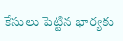కేసులు పెట్టిన భార్యకు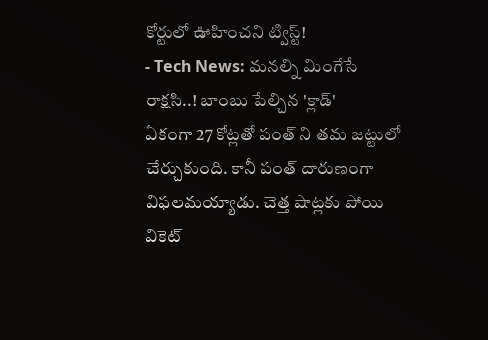కోర్టులో ఊహించని ట్విస్ట్!
- Tech News: మనల్ని మింగేసే రాక్షసి..! బాంబు పేల్చిన 'క్లాడ్'
ఏకంగా 27 కోట్లతో పంత్ ని తమ జట్టులో చేర్చుకుంది. కానీ పంత్ దారుణంగా విఫలమయ్యాడు. చెత్త షాట్లకు పోయి వికెట్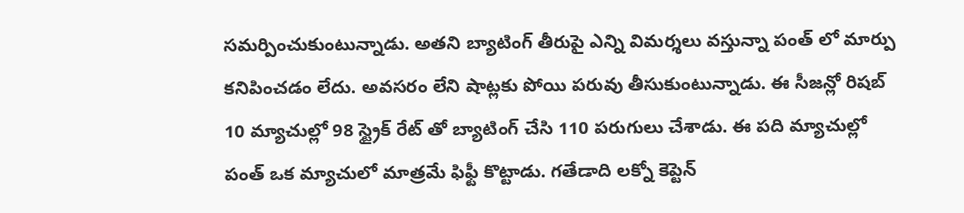సమర్పించుకుంటున్నాడు. అతని బ్యాటింగ్ తీరుపై ఎన్ని విమర్శలు వస్తున్నా పంత్ లో మార్పు కనిపించడం లేదు. అవసరం లేని షాట్లకు పోయి పరువు తీసుకుంటున్నాడు. ఈ సీజన్లో రిషబ్ 10 మ్యాచుల్లో 98 స్ట్రైక్ రేట్ తో బ్యాటింగ్ చేసి 110 పరుగులు చేశాడు. ఈ పది మ్యాచుల్లో పంత్ ఒక మ్యాచులో మాత్రమే ఫిఫ్టీ కొట్టాడు. గతేడాది లక్నో కెప్టెన్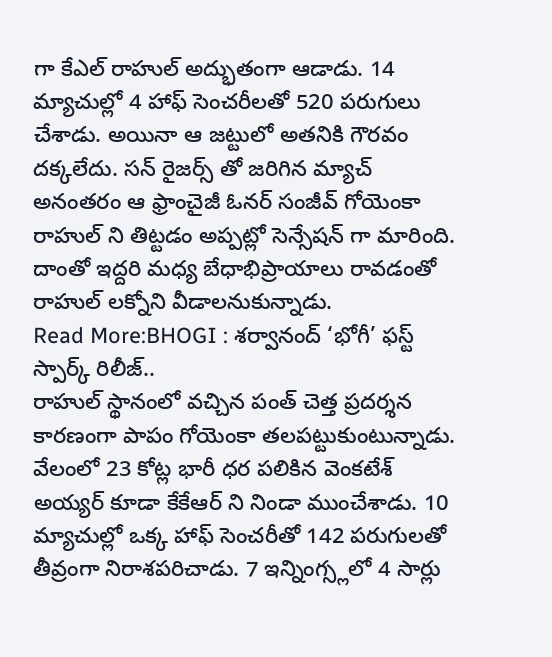గా కేఎల్ రాహుల్ అద్భుతంగా ఆడాడు. 14 మ్యాచుల్లో 4 హాఫ్ సెంచరీలతో 520 పరుగులు చేశాడు. అయినా ఆ జట్టులో అతనికి గౌరవం దక్కలేదు. సన్ రైజర్స్ తో జరిగిన మ్యాచ్ అనంతరం ఆ ఫ్రాంచైజీ ఓనర్ సంజీవ్ గోయెంకా రాహుల్ ని తిట్టడం అప్పట్లో సెన్సేషన్ గా మారింది. దాంతో ఇద్దరి మధ్య బేధాభిప్రాయాలు రావడంతో రాహుల్ లక్నోని వీడాలనుకున్నాడు.
Read More:BHOGI : శర్వానంద్ ‘భోగీ’ ఫస్ట్ స్పార్క్ రిలీజ్..
రాహుల్ స్థానంలో వచ్చిన పంత్ చెత్త ప్రదర్శన కారణంగా పాపం గోయెంకా తలపట్టుకుంటున్నాడు. వేలంలో 23 కోట్ల భారీ ధర పలికిన వెంకటేశ్ అయ్యర్ కూడా కేకేఆర్ ని నిండా ముంచేశాడు. 10 మ్యాచుల్లో ఒక్క హాఫ్ సెంచరీతో 142 పరుగులతో తీవ్రంగా నిరాశపరిచాడు. 7 ఇన్నింగ్స్లలో 4 సార్లు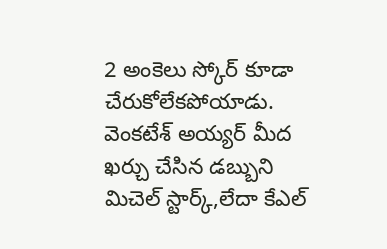2 అంకెలు స్కోర్ కూడా చేరుకోలేకపోయాడు. వెంకటేశ్ అయ్యర్ మీద ఖర్చు చేసిన డబ్బుని మిచెల్ స్టార్క్,లేదా కేఎల్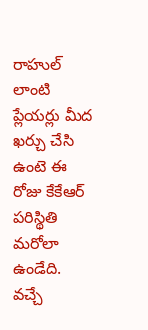రాహుల్ లాంటి ప్లేయర్లు మీద ఖర్చు చేసి ఉంటె ఈ రోజు కేకేఆర్ పరిస్థితి మరోలా ఉండేది. వచ్చే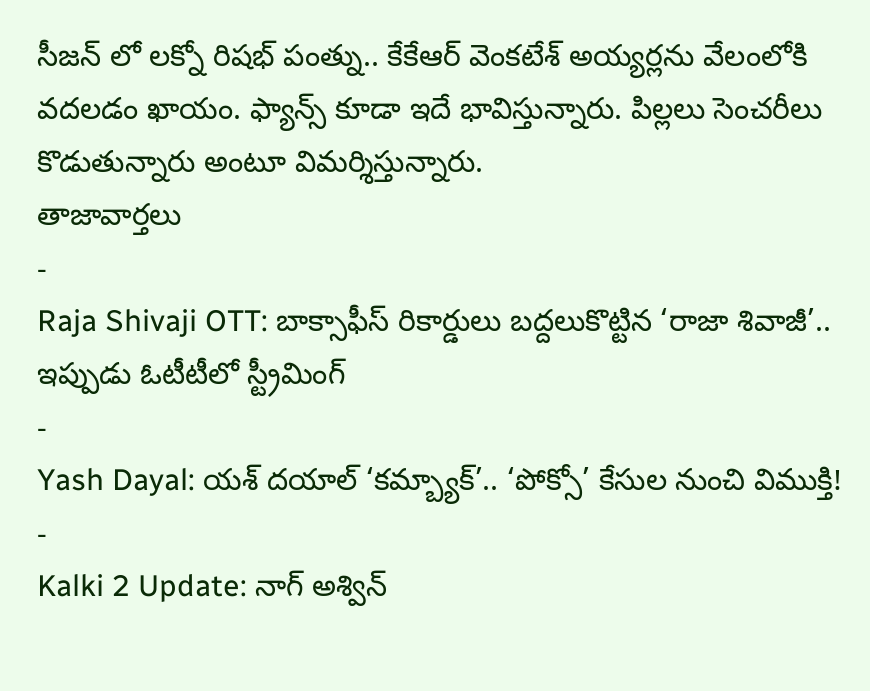సీజన్ లో లక్నో రిషభ్ పంత్ను.. కేకేఆర్ వెంకటేశ్ అయ్యర్లను వేలంలోకి వదలడం ఖాయం. ఫ్యాన్స్ కూడా ఇదే భావిస్తున్నారు. పిల్లలు సెంచరీలు కొడుతున్నారు అంటూ విమర్శిస్తున్నారు.
తాజావార్తలు
-
Raja Shivaji OTT: బాక్సాఫీస్ రికార్డులు బద్దలుకొట్టిన ‘రాజా శివాజీ’.. ఇప్పుడు ఓటీటీలో స్ట్రీమింగ్
-
Yash Dayal: యశ్ దయాల్ ‘కమ్బ్యాక్’.. ‘పోక్సో’ కేసుల నుంచి విముక్తి!
-
Kalki 2 Update: నాగ్ అశ్విన్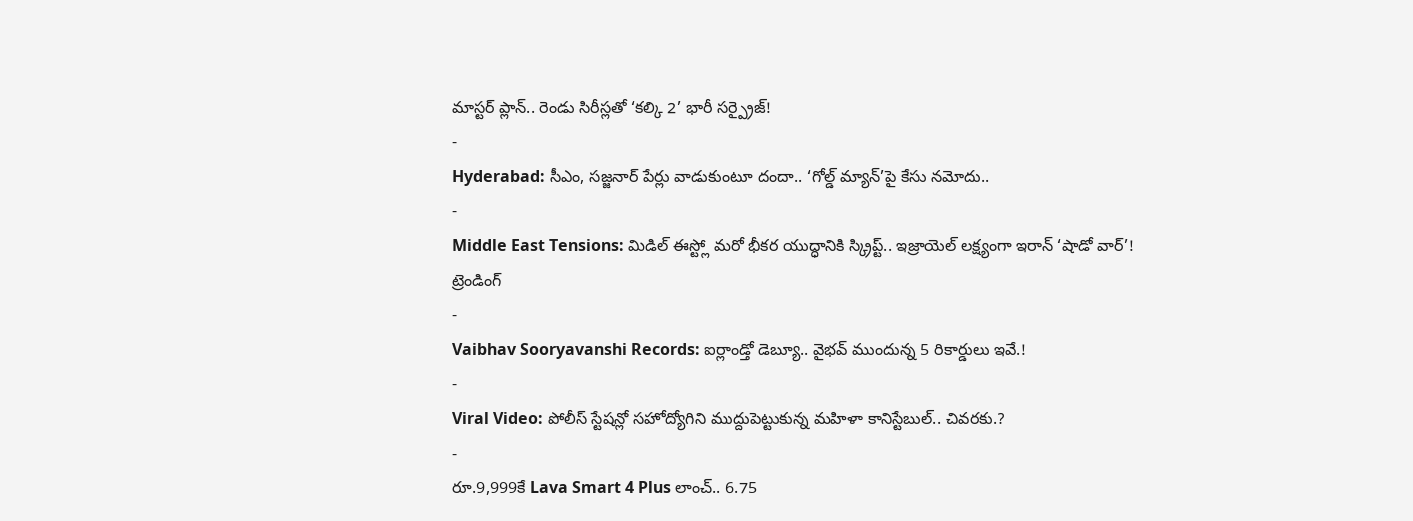మాస్టర్ ప్లాన్.. రెండు సిరీస్లతో ‘కల్కి 2’ భారీ సర్ప్రైజ్!
-
Hyderabad: సీఎం, సజ్జనార్ పేర్లు వాడుకుంటూ దందా.. ‘గోల్డ్ మ్యాన్’పై కేసు నమోదు..
-
Middle East Tensions: మిడిల్ ఈస్ట్లో మరో భీకర యుద్ధానికి స్క్రిప్ట్.. ఇజ్రాయెల్ లక్ష్యంగా ఇరాన్ ‘షాడో వార్’!
ట్రెండింగ్
-
Vaibhav Sooryavanshi Records: ఐర్లాండ్తో డెబ్యూ.. వైభవ్ ముందున్న 5 రికార్డులు ఇవే.!
-
Viral Video: పోలీస్ స్టేషన్లో సహోద్యోగిని ముద్దుపెట్టుకున్న మహిళా కానిస్టేబుల్.. చివరకు.?
-
రూ.9,999కే Lava Smart 4 Plus లాంచ్.. 6.75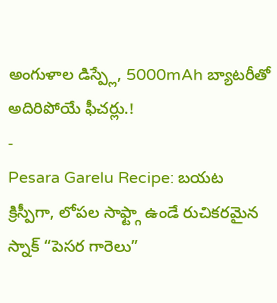అంగుళాల డిస్ప్లే, 5000mAh బ్యాటరీతో అదిరిపోయే ఫీచర్లు.!
-
Pesara Garelu Recipe: బయట క్రిస్పీగా, లోపల సాఫ్ట్గా ఉండే రుచికరమైన స్నాక్ “పెసర గారెలు”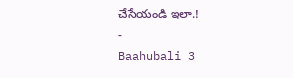చేసేయండి ఇలా.!
-
Baahubali 3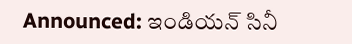Announced: ఇండియన్ సినీ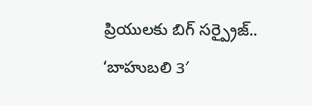ప్రియులకు బిగ్ సర్ప్రైజ్.. ‘బాహుబలి 3′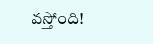వస్తోంది!